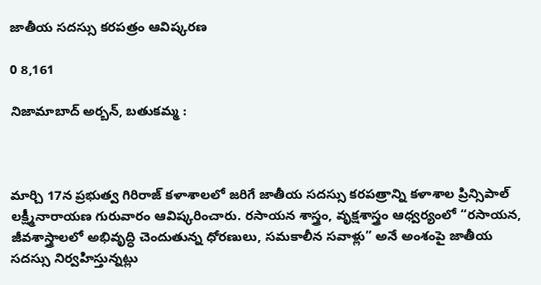జాతీయ సదస్సు కరపత్రం ఆవిష్కరణ

0 8,161

నిజామాబాద్ అర్బన్, బతుకమ్మ :



మార్చి 17న ప్రభుత్వ గిరిరాజ్ కళాశాలలో జరిగే జాతీయ సదస్సు కరపత్రాన్ని కళాశాల ప్రిన్సిపాల్ లక్ష్మీనారాయణ గురువారం ఆవిష్కరించారు. రసాయన శాస్త్రం, వృక్షశాస్త్రం ఆధ్వర్యంలో “రసాయన, జీవశాస్త్రాలలో అభివృద్ధి చెందుతున్న ధోరణులు, సమకాలీన సవాళ్లు” అనే అంశంపై జాతీయ సదస్సు నిర్వహిస్తున్నట్లు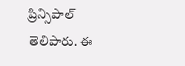ప్రిన్సిపాల్ తెలిపారు. ఈ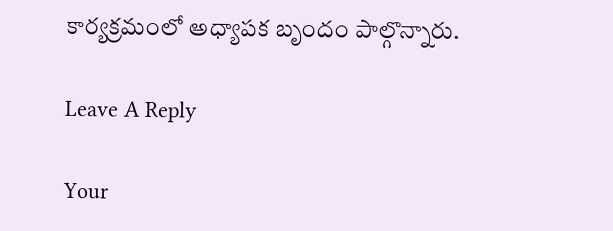కార్యక్రమంలో అధ్యాపక బృందం పాల్గొన్నారు.

Leave A Reply

Your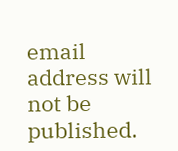email address will not be published.